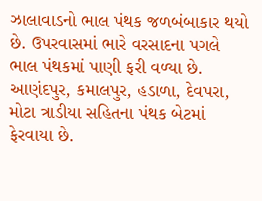ઝાલાવાડનો ભાલ પંથક જળબંબાકાર થયો છે. ઉપરવાસમાં ભારે વરસાદના પગલે ભાલ પંથકમાં પાણી ફરી વળ્યા છે. આણંદપુર, કમાલપુર, હડાળા, દેવપરા, મોટા ત્રાડીયા સહિતના પંથક બેટમાં ફેરવાયા છે.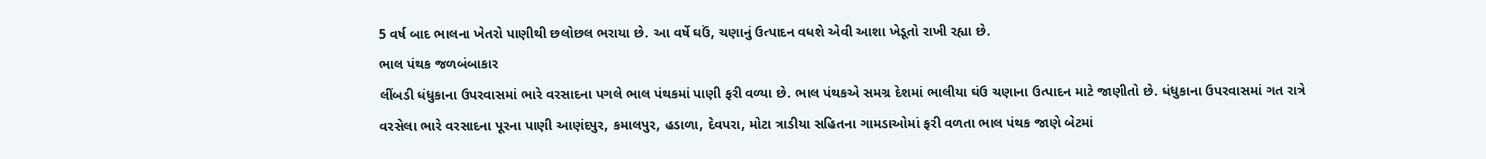5 વર્ષ બાદ ભાલના ખેતરો પાણીથી છલોછલ ભરાયા છે. આ વર્ષે ઘઉં, ચણાનું ઉત્પાદન વધશે એવી આશા ખેડૂતો રાખી રહ્યા છે.
ભાલ પંથક જળબંબાકાર
લીંબડી ધંધુકાના ઉપરવાસમાં ભારે વરસાદના પગલે ભાલ પંથકમાં પાણી ફરી વળ્યા છે. ભાલ પંથકએ સમગ્ર દેશમાં ભાલીયા ઘંઉ ચણાના ઉત્પાદન માટે જાણીતો છે. ધંધુકાના ઉપરવાસમાં ગત રાત્રે વરસેલા ભારે વરસાદના પૂરના પાણી આણંદપુર, કમાલપુર, હડાળા, દેવપરા, મોટા ત્રાડીયા સહિતના ગામડાઓમાં ફરી વળતા ભાલ પંથક જાણે બેટમાં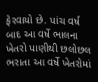ફેરવાયો છે. પાંચ વર્ષ બાદ આ વર્ષે ભાલના ખેતરો પાણીથી છલોછલ ભરાતા આ વર્ષે ખેતરોમાં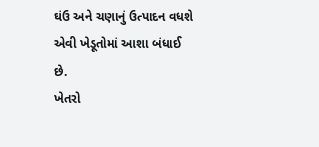ઘંઉ અને ચણાનું ઉત્પાદન વધશે એવી ખેડૂતોમાં આશા બંધાઈ છે.
ખેતરો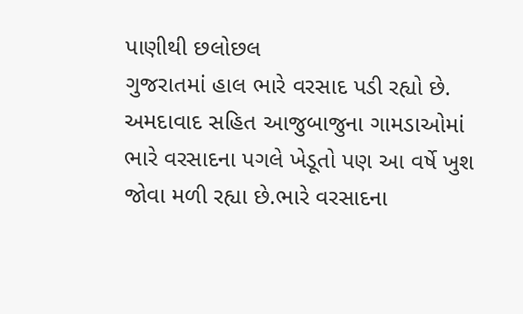પાણીથી છલોછલ
ગુજરાતમાં હાલ ભારે વરસાદ પડી રહ્યો છે. અમદાવાદ સહિત આજુબાજુના ગામડાઓમાં ભારે વરસાદના પગલે ખેડૂતો પણ આ વર્ષે ખુશ જોવા મળી રહ્યા છે.ભારે વરસાદના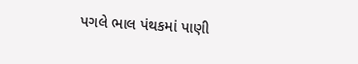પગલે ભાલ પંથકમાં પાણી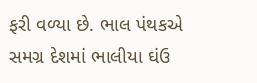ફરી વળ્યા છે. ભાલ પંથકએ સમગ્ર દેશમાં ભાલીયા ઘંઉ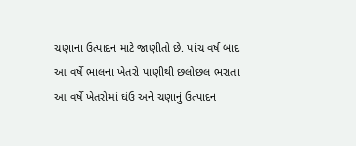ચણાના ઉત્પાદન માટે જાણીતો છે. પાંચ વર્ષ બાદ આ વર્ષે ભાલના ખેતરો પાણીથી છલોછલ ભરાતા આ વર્ષે ખેતરોમાં ઘંઉ અને ચણાનું ઉત્પાદન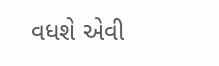વધશે એવી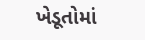ખેડૂતોમાં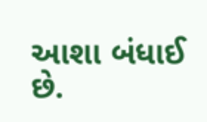આશા બંધાઈ છે.